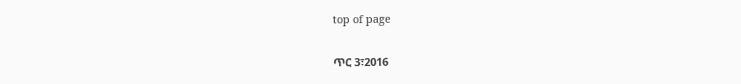top of page

ጥር 3፣2016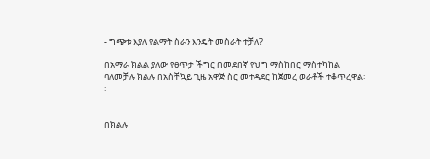- ግጭቱ እያለ የልማት ስራን እንዴት መስራት ተቻለ?

በአማራ ክልል ያለው የፀጥታ ችግር በመደበኛ የህግ ማስከበር ማስተካከል ባለመቻሉ ክልሉ በአስቸኳይ ጊዜ አዋጅ ስር መተዳደር ከጀመረ ወራቶች ተቆጥረዋል፡፡


በክልሉ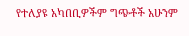የተለያዩ አካበቢዎችም ግጭቶች አሁንም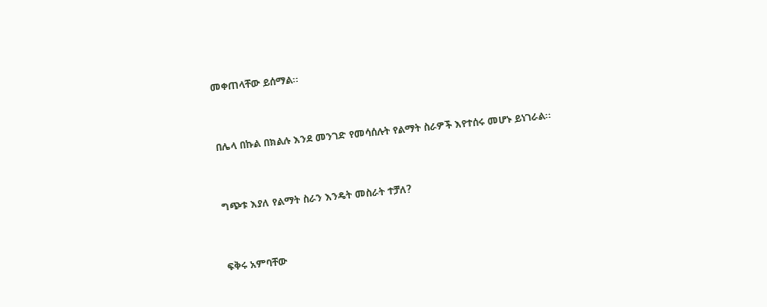መቀጠላቸው ይሰማል፡፡


በሌላ በኩል በክልሉ እንደ መንገድ የመሳሰሉት የልማት ስራዎች እየተሰሩ መሆኑ ይነገራል፡፡


ግጭቱ እያለ የልማት ስራን እንዴት መስራት ተቻለ?


ፍቅሩ አምባቸው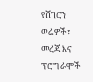የሸገርን ወሬዎች፣ መረጃ እና ፕሮግራሞች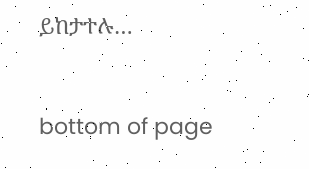ይከታተሉ…



bottom of page